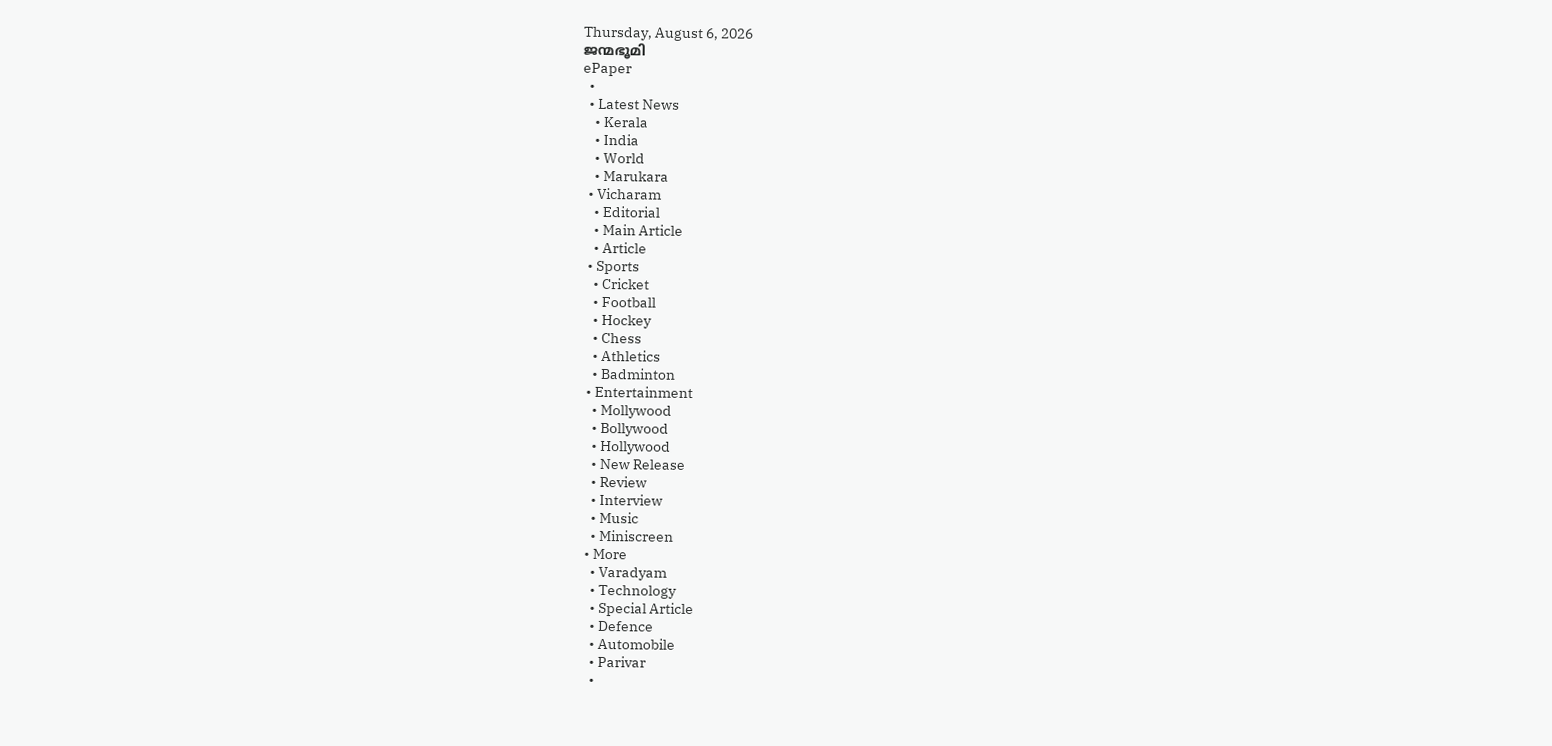Thursday, August 6, 2026
ജന്മഭൂമി
ePaper
  •
  • Latest News
    • Kerala
    • India
    • World
    • Marukara
  • Vicharam
    • Editorial
    • Main Article
    • Article
  • Sports
    • Cricket
    • Football
    • Hockey
    • Chess
    • Athletics
    • Badminton
  • Entertainment
    • Mollywood
    • Bollywood
    • Hollywood
    • New Release
    • Review
    • Interview
    • Music
    • Miniscreen
  • More
    • Varadyam
    • Technology
    • Special Article
    • Defence
    • Automobile
    • Parivar
    •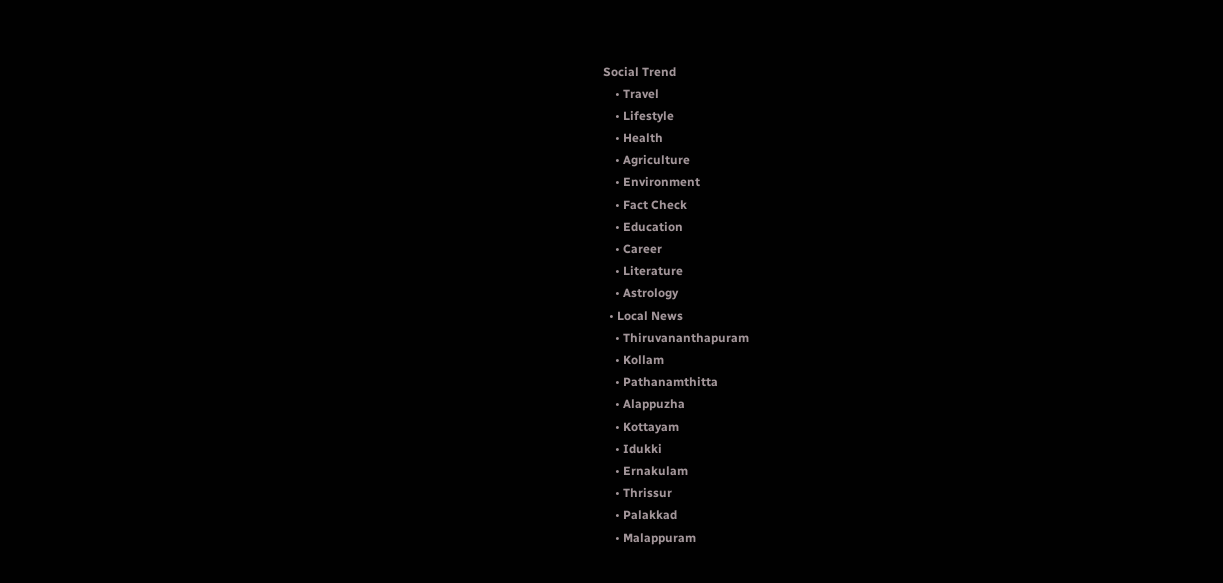Social Trend
    • Travel
    • Lifestyle
    • Health
    • Agriculture
    • Environment
    • Fact Check
    • Education
    • Career
    • Literature
    • Astrology
  • Local News
    • Thiruvananthapuram
    • Kollam
    • Pathanamthitta
    • Alappuzha
    • Kottayam
    • Idukki
    • Ernakulam
    • Thrissur
    • Palakkad
    • Malappuram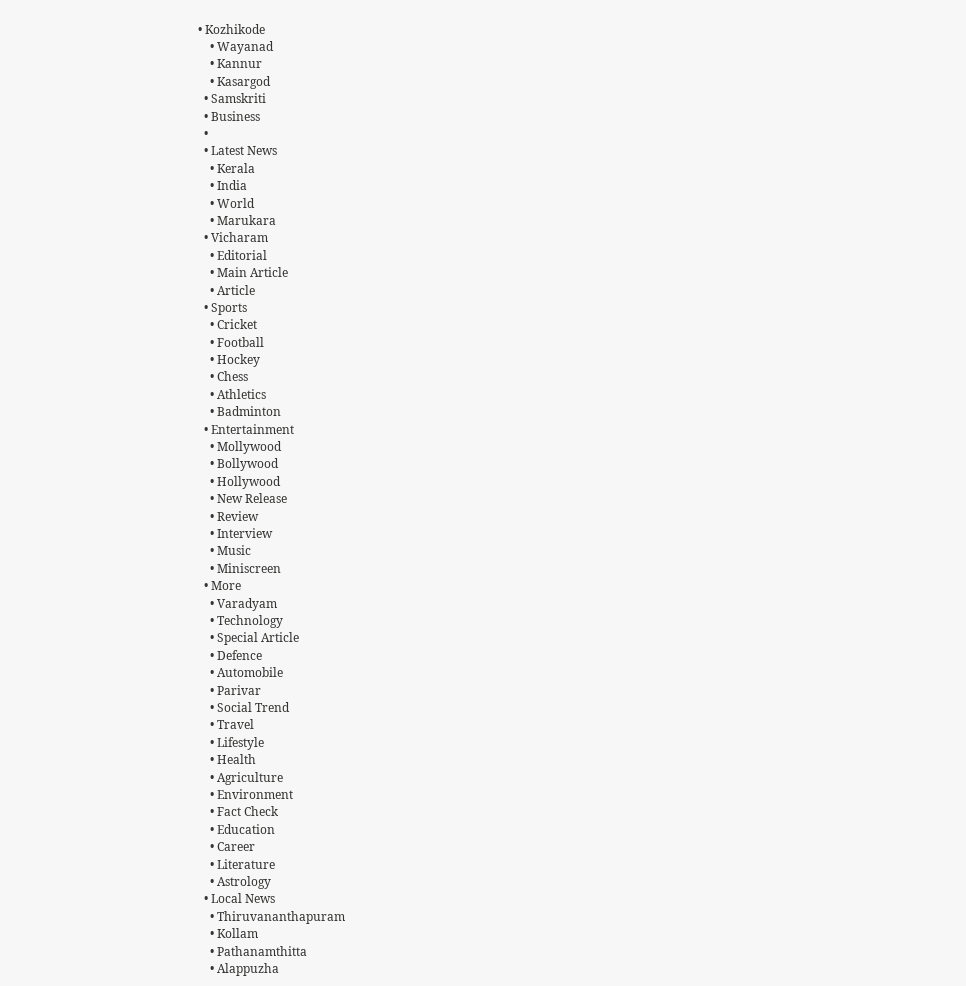• Kozhikode
    • Wayanad
    • Kannur
    • Kasargod
  • Samskriti
  • Business
  •
  • Latest News
    • Kerala
    • India
    • World
    • Marukara
  • Vicharam
    • Editorial
    • Main Article
    • Article
  • Sports
    • Cricket
    • Football
    • Hockey
    • Chess
    • Athletics
    • Badminton
  • Entertainment
    • Mollywood
    • Bollywood
    • Hollywood
    • New Release
    • Review
    • Interview
    • Music
    • Miniscreen
  • More
    • Varadyam
    • Technology
    • Special Article
    • Defence
    • Automobile
    • Parivar
    • Social Trend
    • Travel
    • Lifestyle
    • Health
    • Agriculture
    • Environment
    • Fact Check
    • Education
    • Career
    • Literature
    • Astrology
  • Local News
    • Thiruvananthapuram
    • Kollam
    • Pathanamthitta
    • Alappuzha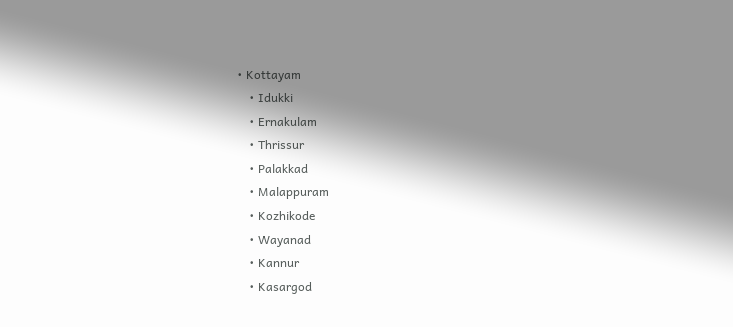• Kottayam
    • Idukki
    • Ernakulam
    • Thrissur
    • Palakkad
    • Malappuram
    • Kozhikode
    • Wayanad
    • Kannur
    • Kasargod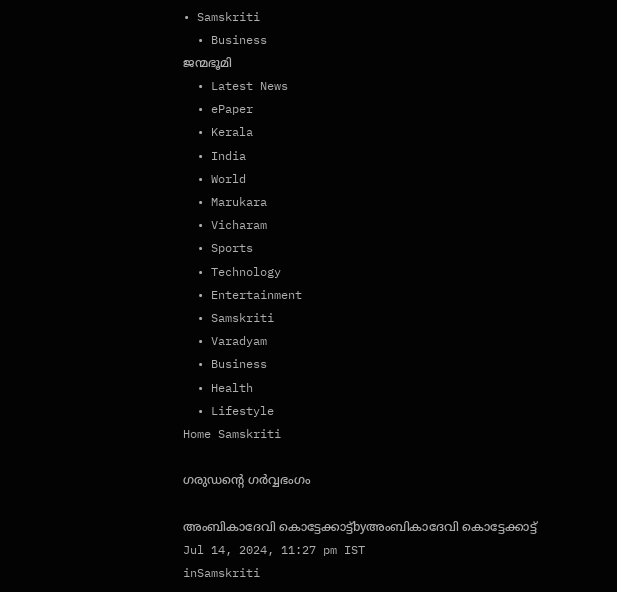• Samskriti
  • Business
ജന്മഭൂമി
  • Latest News
  • ePaper
  • Kerala
  • India
  • World
  • Marukara
  • Vicharam
  • Sports
  • Technology
  • Entertainment
  • Samskriti
  • Varadyam
  • Business
  • Health
  • Lifestyle
Home Samskriti

ഗരുഡന്റെ ഗര്‍വ്വഭംഗം

അംബികാദേവി കൊട്ടേക്കാട്ട്byഅംബികാദേവി കൊട്ടേക്കാട്ട്
Jul 14, 2024, 11:27 pm IST
inSamskriti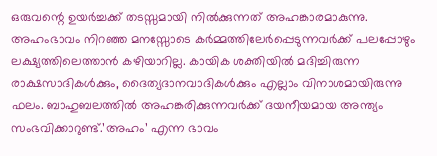ഒരുവന്റെ ഉയര്‍ച്ചക്ക് തടസ്സമായി നില്‍ക്കുന്നത് അഹങ്കാരമാകുന്നു. അഹംഭാവം നിറഞ്ഞ മനസ്സോടെ കര്‍മ്മത്തിലേര്‍പ്പെടുന്നവര്‍ക്ക് പലപ്പോഴും ലക്ഷ്യത്തിലെത്താന്‍ കഴിയാറില്ല. കായിക ശക്തിയില്‍ മദിച്ചിരുന്ന രാക്ഷസാദികള്‍ക്കും, ദൈത്യദാനവാദികള്‍ക്കും എല്ലാം വിനാശമായിരുന്നു ഫലം. ബാഹുബലത്തില്‍ അഹങ്കരിക്കുന്നവര്‍ക്ക് ദയനീയമായ അന്ത്യം സംഭവിക്കാറുണ്ട്.’അഹം’ എന്ന ഭാവം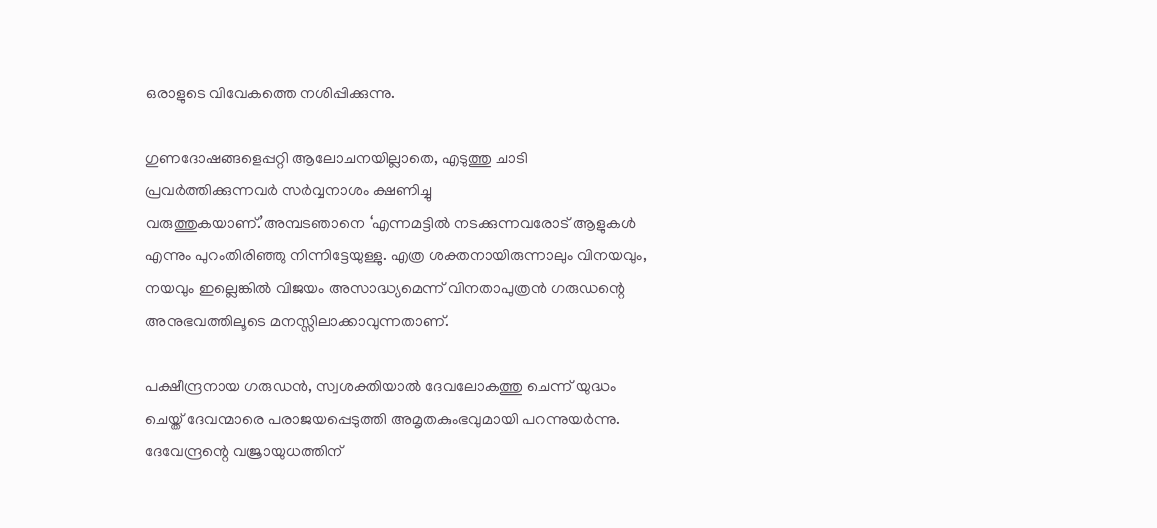ഒരാളുടെ വിവേകത്തെ നശിപ്പിക്കുന്നു.

ഗുണദോഷങ്ങളെപ്പറ്റി ആലോചനയില്ലാതെ, എടുത്തു ചാടി പ്രവര്‍ത്തിക്കുന്നവര്‍ സര്‍വ്വനാശം ക്ഷണിച്ചു വരുത്തുകയാണ്.’അമ്പടഞാനെ ‘എന്നമട്ടില്‍ നടക്കുന്നവരോട് ആളുകള്‍ എന്നും പുറംതിരിഞ്ഞു നിന്നിട്ടേയുള്ളു. എത്ര ശക്തനായിരുന്നാലും വിനയവും, നയവും ഇല്ലെങ്കില്‍ വിജയം അസാദ്ധ്യമെന്ന് വിനതാപുത്രന്‍ ഗരുഡന്റെ അനുഭവത്തിലൂടെ മനസ്സിലാക്കാവുന്നതാണ്.

പക്ഷീന്ദ്രനായ ഗരുഡന്‍, സ്വശക്തിയാല്‍ ദേവലോകത്തു ചെന്ന് യുദ്ധം ചെയ്ത് ദേവന്മാരെ പരാജയപ്പെടുത്തി അമൃതകുംഭവുമായി പറന്നുയര്‍ന്നു. ദേവേന്ദ്രന്റെ വജ്രായുധത്തിന്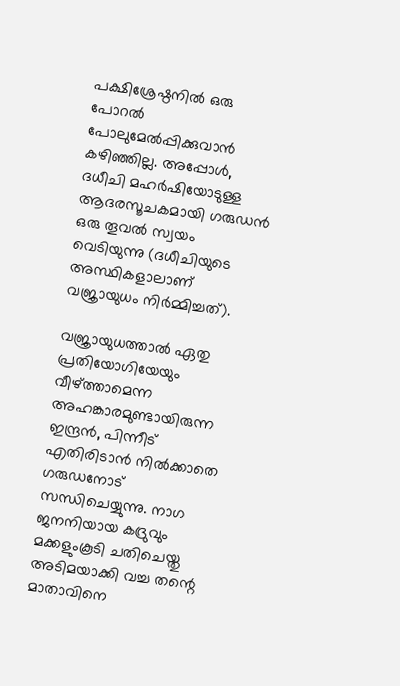പക്ഷിശ്രേഷ്ഠനില്‍ ഒരു പോറല്‍ പോലുമേല്‍പ്പിക്കുവാന്‍ കഴിഞ്ഞില്ല. അപ്പോള്‍, ദധീചി മഹര്‍ഷിയോടുള്ള ആദരസൂചകമായി ഗരുഡന്‍ ഒരു തൂവല്‍ സ്വയം വെടിയുന്നു (ദധീചിയുടെ അസ്ഥികളാലാണ് വജ്രായുധം നിര്‍മ്മിച്ചത്).

വജ്രായുധത്താല്‍ ഏതു പ്രതിയോഗിയേയും വീഴ്‌ത്താമെന്ന അഹങ്കാരമുണ്ടായിരുന്ന ഇന്ദ്രന്‍, പിന്നീട് എതിരിടാന്‍ നില്‍ക്കാതെ ഗരുഡനോട് സന്ധിചെയ്യുന്നു. നാഗ ജനനിയായ കദ്രുവും മക്കളുംകൂടി ചതിചെയ്തു അടിമയാക്കി വച്ച തന്റെ മാതാവിനെ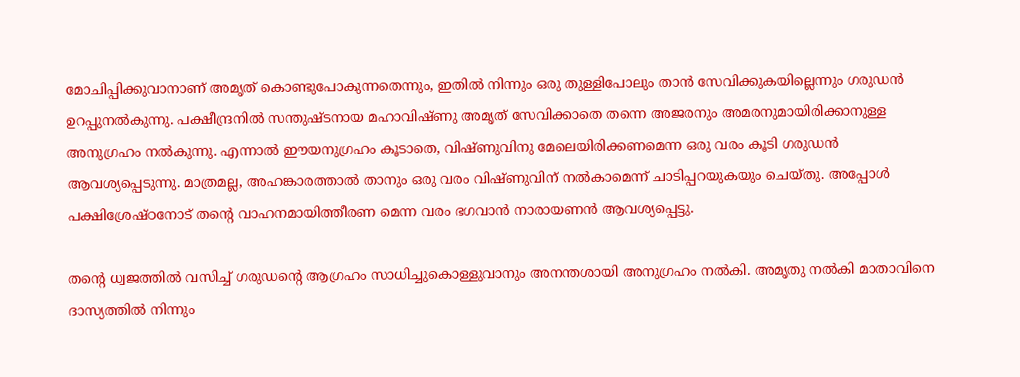മോചിപ്പിക്കുവാനാണ് അമൃത് കൊണ്ടുപോകുന്നതെന്നും, ഇതില്‍ നിന്നും ഒരു തുള്ളിപോലും താന്‍ സേവിക്കുകയില്ലെന്നും ഗരുഡന്‍ ഉറപ്പുനല്‍കുന്നു. പക്ഷീന്ദ്രനില്‍ സന്തുഷ്ടനായ മഹാവിഷ്ണു അമൃത് സേവിക്കാതെ തന്നെ അജരനും അമരനുമായിരിക്കാനുള്ള അനുഗ്രഹം നല്‍കുന്നു. എന്നാല്‍ ഈയനുഗ്രഹം കൂടാതെ, വിഷ്ണുവിനു മേലെയിരിക്കണമെന്ന ഒരു വരം കൂടി ഗരുഡന്‍ ആവശ്യപ്പെടുന്നു. മാത്രമല്ല, അഹങ്കാരത്താല്‍ താനും ഒരു വരം വിഷ്ണുവിന് നല്‍കാമെന്ന് ചാടിപ്പറയുകയും ചെയ്തു. അപ്പോള്‍ പക്ഷിശ്രേഷ്ഠനോട് തന്റെ വാഹനമായിത്തീരണ മെന്ന വരം ഭഗവാന്‍ നാരായണന്‍ ആവശ്യപ്പെട്ടു.

തന്റെ ധ്വജത്തില്‍ വസിച്ച് ഗരുഡന്റെ ആഗ്രഹം സാധിച്ചുകൊള്ളുവാനും അനന്തശായി അനുഗ്രഹം നല്‍കി. അമൃതു നല്‍കി മാതാവിനെ ദാസ്യത്തില്‍ നിന്നും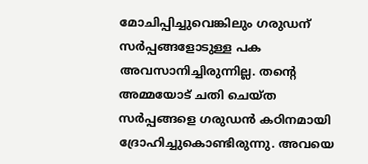മോചിപ്പിച്ചുവെങ്കിലും ഗരുഡന് സര്‍പ്പങ്ങളോടുള്ള പക അവസാനിച്ചിരുന്നില്ല. തന്റെ അമ്മയോട് ചതി ചെയ്ത സര്‍പ്പങ്ങളെ ഗരുഡന്‍ കഠിനമായി ദ്രോഹിച്ചുകൊണ്ടിരുന്നു. അവയെ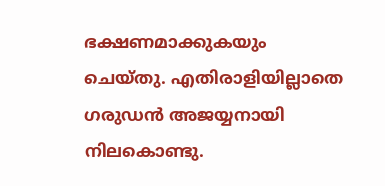ഭക്ഷണമാക്കുകയും ചെയ്തു. എതിരാളിയില്ലാതെ ഗരുഡന്‍ അജയ്യനായി നിലകൊണ്ടു.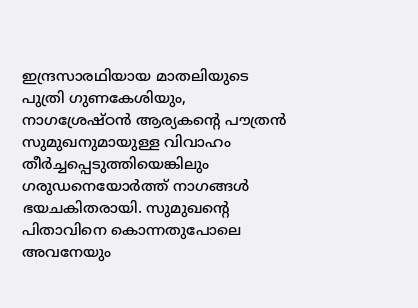ഇന്ദ്രസാരഥിയായ മാതലിയുടെ പുത്രി ഗുണകേശിയും, നാഗശ്രേഷ്ഠന്‍ ആര്യകന്റെ പൗത്രന്‍ സുമുഖനുമായുള്ള വിവാഹം തീര്‍ച്ചപ്പെടുത്തിയെങ്കിലും ഗരുഡനെയോര്‍ത്ത് നാഗങ്ങള്‍ ഭയചകിതരായി. സുമുഖന്റെ പിതാവിനെ കൊന്നതുപോലെ അവനേയും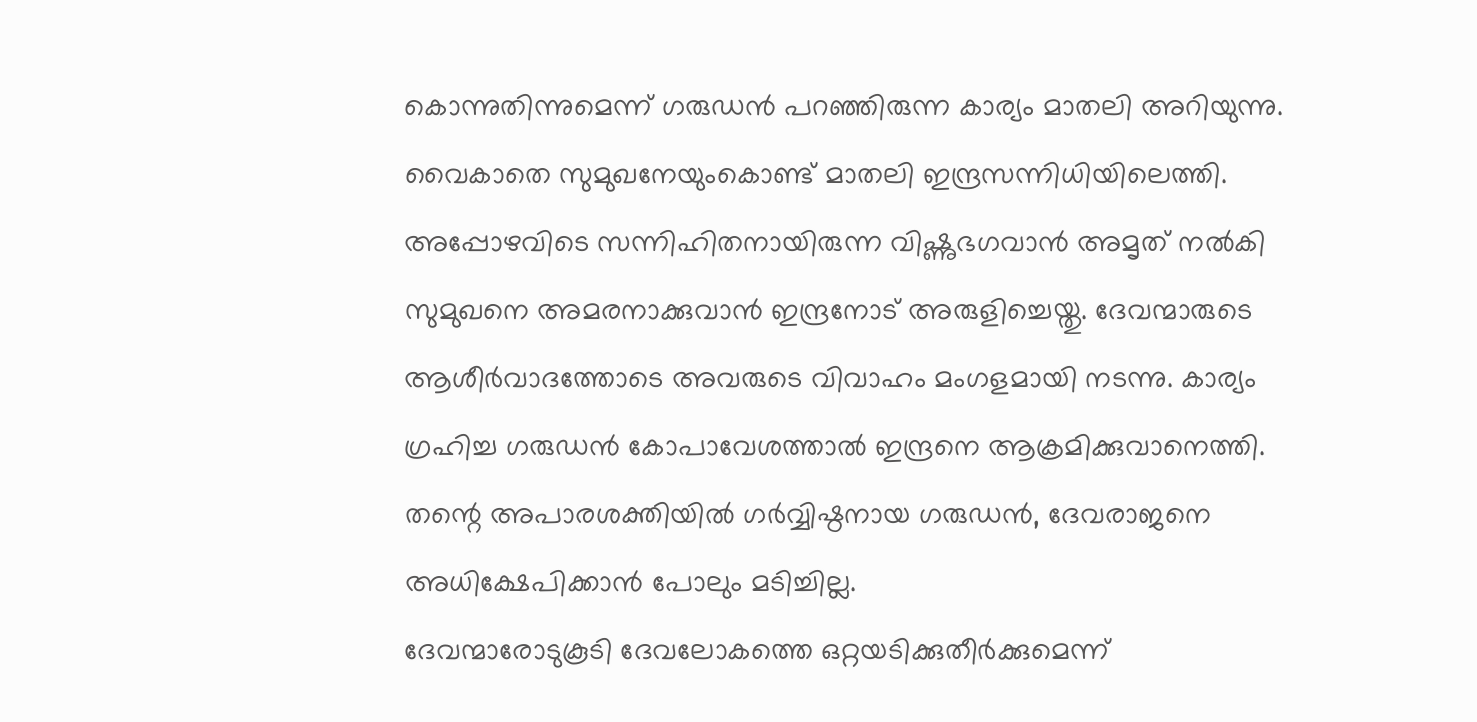കൊന്നുതിന്നുമെന്ന് ഗരുഡന്‍ പറഞ്ഞിരുന്ന കാര്യം മാതലി അറിയുന്നു. വൈകാതെ സുമുഖനേയുംകൊണ്ട് മാതലി ഇന്ദ്രസന്നിധിയിലെത്തി. അപ്പോഴവിടെ സന്നിഹിതനായിരുന്ന വിഷ്ണുഭഗവാന്‍ അമൃത് നല്‍കി സുമുഖനെ അമരനാക്കുവാന്‍ ഇന്ദ്രനോട് അരുളിച്ചെയ്തു. ദേവന്മാരുടെ ആശീര്‍വാദത്തോടെ അവരുടെ വിവാഹം മംഗളമായി നടന്നു. കാര്യം ഗ്രഹിച്ച ഗരുഡന്‍ കോപാവേശത്താല്‍ ഇന്ദ്രനെ ആക്രമിക്കുവാനെത്തി. തന്റെ അപാരശക്തിയില്‍ ഗര്‍വ്വിഷ്ഠനായ ഗരുഡന്‍, ദേവരാജനെ അധിക്ഷേപിക്കാന്‍ പോലും മടിച്ചില്ല.
ദേവന്മാരോടുകൂടി ദേവലോകത്തെ ഒറ്റയടിക്കുതീര്‍ക്കുമെന്ന്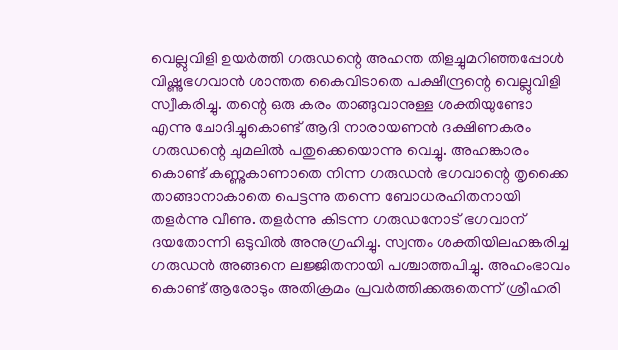വെല്ലുവിളി ഉയര്‍ത്തി ഗരുഡന്റെ അഹന്ത തിളച്ചുമറിഞ്ഞപ്പോള്‍ വിഷ്ണുഭഗവാന്‍ ശാന്തത കൈവിടാതെ പക്ഷീന്ദ്രന്റെ വെല്ലുവിളി സ്വീകരിച്ചു. തന്റെ ഒരു കരം താങ്ങുവാനുള്ള ശക്തിയുണ്ടോ എന്നു ചോദിച്ചുകൊണ്ട് ആദി നാരായണന്‍ ദക്ഷിണകരം ഗരുഡന്റെ ചുമലില്‍ പതുക്കെയൊന്നു വെച്ചു. അഹങ്കാരം കൊണ്ട് കണ്ണുകാണാതെ നിന്ന ഗരുഡന്‍ ഭഗവാന്റെ തൃക്കൈ താങ്ങാനാകാതെ പെട്ടന്നു തന്നെ ബോധരഹിതനായി തളര്‍ന്നു വീണു. തളര്‍ന്നു കിടന്ന ഗരുഡനോട് ഭഗവാന് ദയതോന്നി ഒടുവില്‍ അനുഗ്രഹിച്ചു. സ്വന്തം ശക്തിയിലഹങ്കരിച്ച ഗരുഡന്‍ അങ്ങനെ ലജ്ജിതനായി പശ്ചാത്തപിച്ചു. അഹംഭാവം കൊണ്ട് ആരോടും അതിക്രമം പ്രവര്‍ത്തിക്കരുതെന്ന് ശ്രീഹരി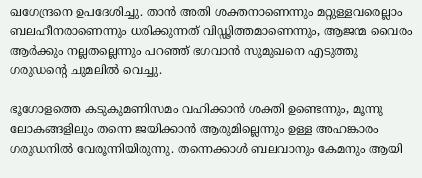ഖഗേന്ദ്രനെ ഉപദേശിച്ചു. താന്‍ അതി ശക്തനാണെന്നും മറ്റുള്ളവരെല്ലാം ബലഹീനരാണെന്നും ധരിക്കുന്നത് വിഡ്ഢിത്തമാണെന്നും, ആജന്മ വൈരം ആര്‍ക്കും നല്ലതല്ലെന്നും പറഞ്ഞ് ഭഗവാന്‍ സുമുഖനെ എടുത്തു ഗരുഡന്റെ ചുമലില്‍ വെച്ചു.

ഭൂഗോളത്തെ കടുകുമണിസമം വഹിക്കാന്‍ ശക്തി ഉണ്ടെന്നും, മൂന്നു ലോകങ്ങളിലും തന്നെ ജയിക്കാന്‍ ആരുമില്ലെന്നും ഉള്ള അഹങ്കാരം ഗരുഡനില്‍ വേരൂന്നിയിരുന്നു. തന്നെക്കാള്‍ ബലവാനും കേമനും ആയി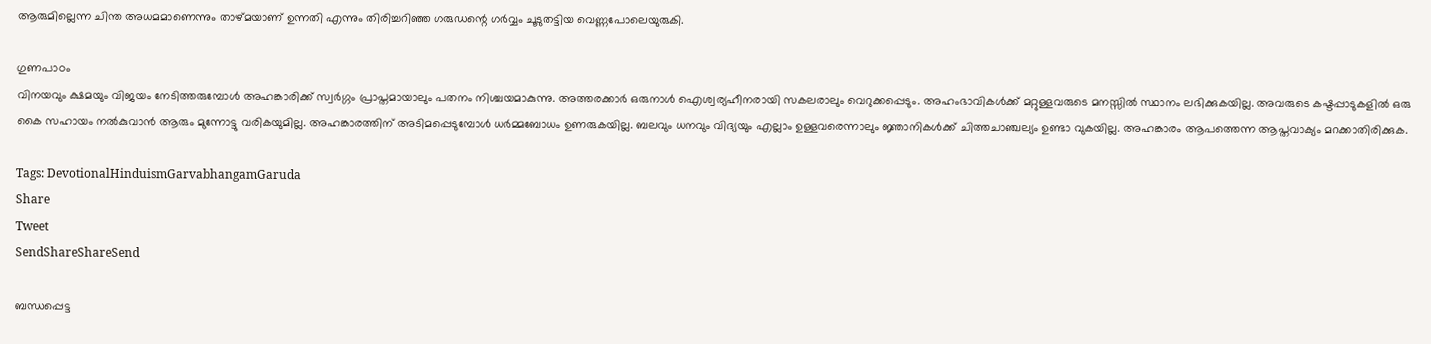ആരുമില്ലെന്ന ചിന്ത അധമമാണെന്നും താഴ്മയാണ് ഉന്നതി എന്നും തിരിച്ചറിഞ്ഞ ഗരുഡന്റെ ഗര്‍വ്വം ചൂടുതട്ടിയ വെണ്ണപോലെയുരുകി.

ഗുണപാഠം
വിനയവും ക്ഷമയും വിജയം നേടിത്തരുമ്പോള്‍ അഹങ്കാരിക്ക് സ്വര്‍ഗ്ഗം പ്രാപ്തമായാലും പതനം നിശ്ചയമാകുന്നു. അത്തരക്കാര്‍ ഒരുനാള്‍ ഐശ്വര്യഹീനരായി സകലരാലും വെറുക്കപ്പെടും. അഹംഭാവികള്‍ക്ക് മറ്റുള്ളവരുടെ മനസ്സില്‍ സ്ഥാനം ലഭിക്കുകയില്ല. അവരുടെ കഷ്ടപ്പാടുകളില്‍ ഒരു കൈ സഹായം നല്‍കുവാന്‍ ആരും മുന്നോട്ടു വരികയുമില്ല. അഹങ്കാരത്തിന് അടിമപ്പെടുമ്പോള്‍ ധര്‍മ്മബോധം ഉണരുകയില്ല. ബലവും ധനവും വിദ്യയും എല്ലാം ഉള്ളവരെന്നാലും ജ്ഞാനികള്‍ക്ക് ചിത്തചാഞ്ചല്യം ഉണ്ടാ വുകയില്ല. അഹങ്കാരം ആപത്തെന്ന ആപ്തവാക്യം മറക്കാതിരിക്കുക.

Tags: DevotionalHinduismGarvabhangamGaruda
Share
Tweet
SendShareShareSend

ബന്ധപ്പെട്ട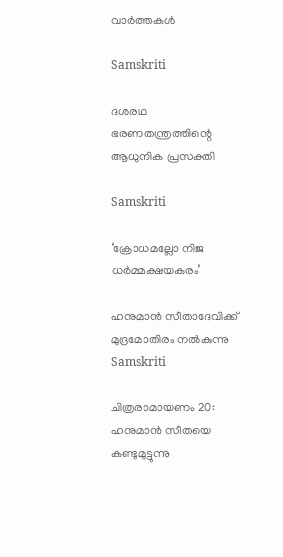വാര്‍ത്തകള്‍

Samskriti

ദശരഥ ഭരണതന്ത്രത്തിന്റെ ആധുനിക പ്രസക്തി

Samskriti

‘ക്രോധമല്ലോ നിജ ധര്‍മ്മക്ഷയകരം’

ഹനുമാന്‍ സീതാദേവിക്ക് മുദ്രമോതിരം നല്‍കുന്നു
Samskriti

ചിത്രരാമായണം 20: ഹനുമാന്‍ സീതയെ കണ്ടുമുട്ടുന്നു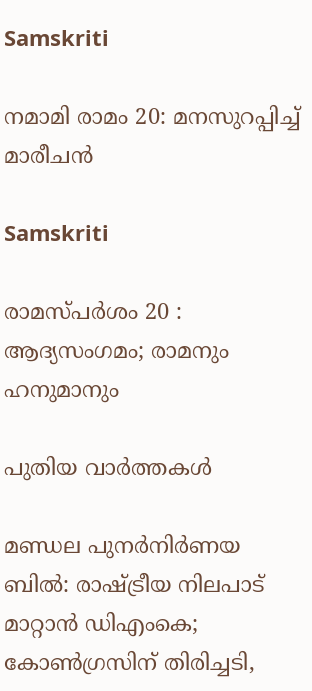Samskriti

നമാമി രാമം 20: മനസുറപ്പിച്ച് മാരീചന്‍

Samskriti

രാമസ്പര്‍ശം 20 : ആദ്യസംഗമം; രാമനും ഹനുമാനും

പുതിയ വാര്‍ത്തകള്‍

മണ്ഡല പുനർനിർണയ ബിൽ: രാഷ്‌ട്രീയ നിലപാട് മാറ്റാൻ ഡിഎംകെ; കോൺഗ്രസിന് തിരിച്ചടി,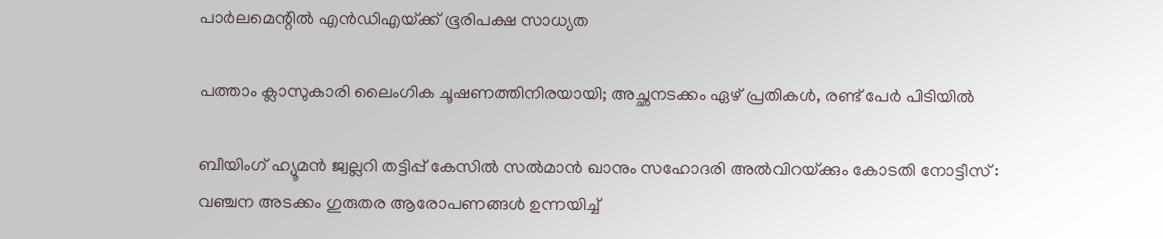പാർലമെന്റിൽ എൻഡിഎയ്‌ക്ക് ഭൂരിപക്ഷ സാധ്യത

പത്താം ക്ലാസുകാരി ലൈംഗിക ചൂഷണത്തിനിരയായി; അച്ഛനടക്കം ഏഴ് പ്രതികൾ, രണ്ട് പേർ പിടിയിൽ

ബീയിംഗ് ഹ്യൂമൻ ജ്വല്ലറി തട്ടിപ്പ് കേസിൽ സൽമാൻ ഖാനും സഹോദരി അൽവിറയ്‌ക്കും കോടതി നോട്ടീസ് : വഞ്ചന അടക്കം ഗുരുതര ആരോപണങ്ങൾ ഉന്നയിച്ച്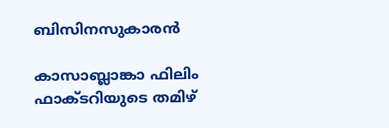ബിസിനസുകാരൻ

കാസാബ്ലാങ്കാ ഫിലിം ഫാക്ടറിയുടെ തമിഴ്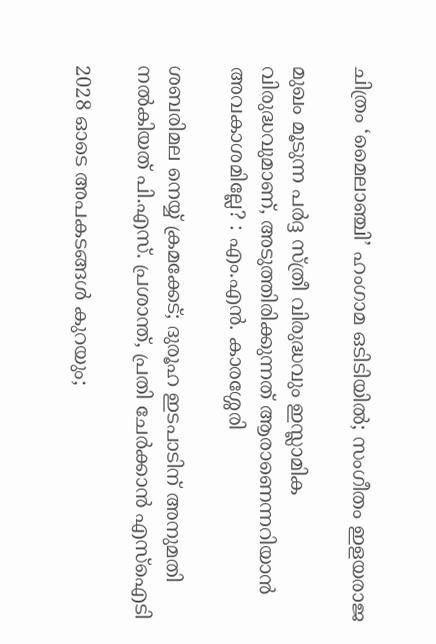ചിത്രം ‘മൈലാഞ്ചി’ ഹംഗാമ ഒടിടിയിൽ; സംഗീതം ഇളയരാജ

മുഖം മൂടുന്ന പർദ്ദ സ്ത്രീ വിരുദ്ധവും ഇസ്ലാമിക വിരുദ്ധവുമാണ്, അടുത്തിരിക്കുന്നത് ആരാണെന്നറിയാൻ അവകാശമില്ലേ? : എം.എൻ. കാരശ്ശേരി

ശബരിമല നെയ്യ് ക്രമക്കേട്; ദുരൂഹ ഇടപാടിന് അനുമതി നൽകിയത് പി.എസ്. പ്രശാന്ത്, പ്രതി ചേർക്കാൻ എസ്ഐടി

2028 ഓടെ അപകടങ്ങള്‍ കുറയും;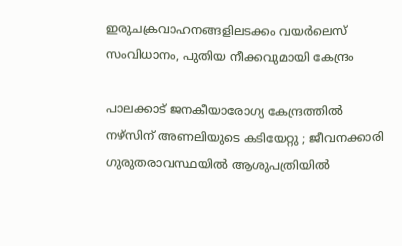ഇരുചക്രവാഹനങ്ങളിലടക്കം വയര്‍ലെസ് സംവിധാനം, പുതിയ നീക്കവുമായി കേന്ദ്രം

പാലക്കാട് ജനകീയാരോഗ്യ കേന്ദ്രത്തില്‍ നഴ്‌സിന് അണലിയുടെ കടിയേറ്റു ; ജീവനക്കാരി ഗുരുതരാവസ്ഥയില്‍ ആശുപത്രിയിൽ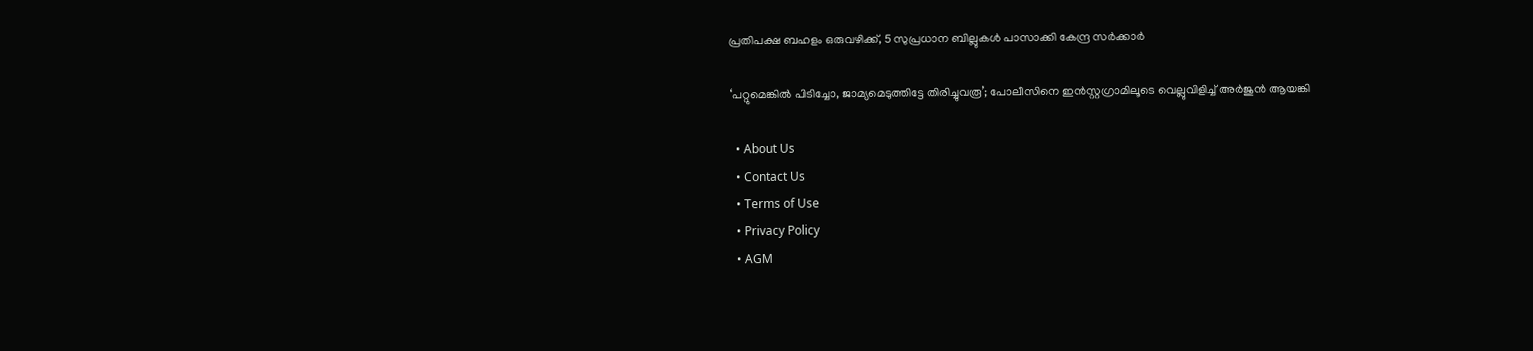പ്രതിപക്ഷ ബഹളം ഒരുവഴിക്ക്, 5 സുപ്രധാന ബില്ലുകൾ പാസാക്കി കേന്ദ്ര സർക്കാർ

‘പറ്റുമെങ്കിൽ പിടിച്ചോ, ജാമ്യമെടുത്തിട്ടേ തിരിച്ചുവരൂ’; പോലീസിനെ ഇൻസ്റ്റഗ്രാമിലൂടെ വെല്ലുവിളിച്ച് അർജുൻ ആയങ്കി

  • About Us
  • Contact Us
  • Terms of Use
  • Privacy Policy
  • AGM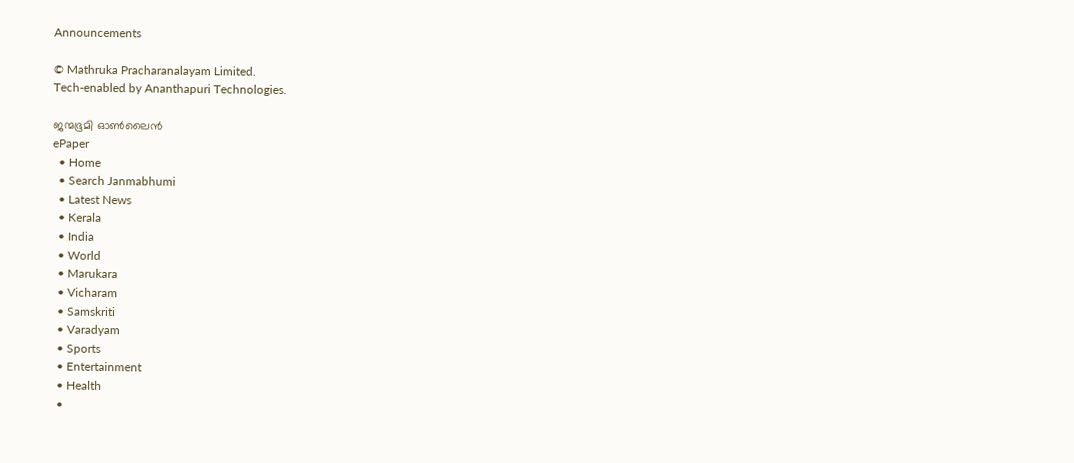Announcements

© Mathruka Pracharanalayam Limited.
Tech-enabled by Ananthapuri Technologies.

ജന്മഭൂമി ഓണ്‍ലൈന്‍
ePaper
  • Home
  • Search Janmabhumi
  • Latest News
  • Kerala
  • India
  • World
  • Marukara
  • Vicharam
  • Samskriti
  • Varadyam
  • Sports
  • Entertainment
  • Health
  •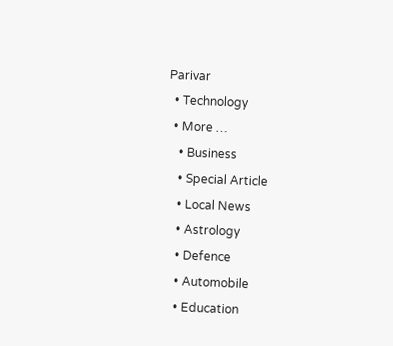Parivar
  • Technology
  • More …
    • Business
    • Special Article
    • Local News
    • Astrology
    • Defence
    • Automobile
    • Education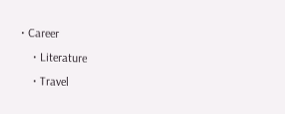• Career
    • Literature
    • Travel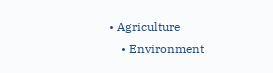• Agriculture
    • Environment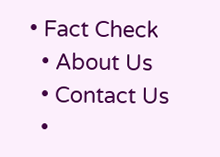• Fact Check
  • About Us
  • Contact Us
  •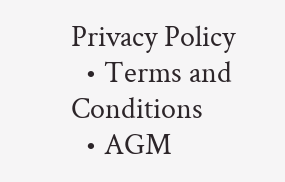Privacy Policy
  • Terms and Conditions
  • AGM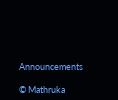Announcements

© Mathruka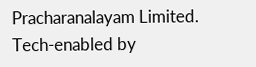Pracharanalayam Limited.
Tech-enabled by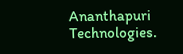Ananthapuri Technologies.